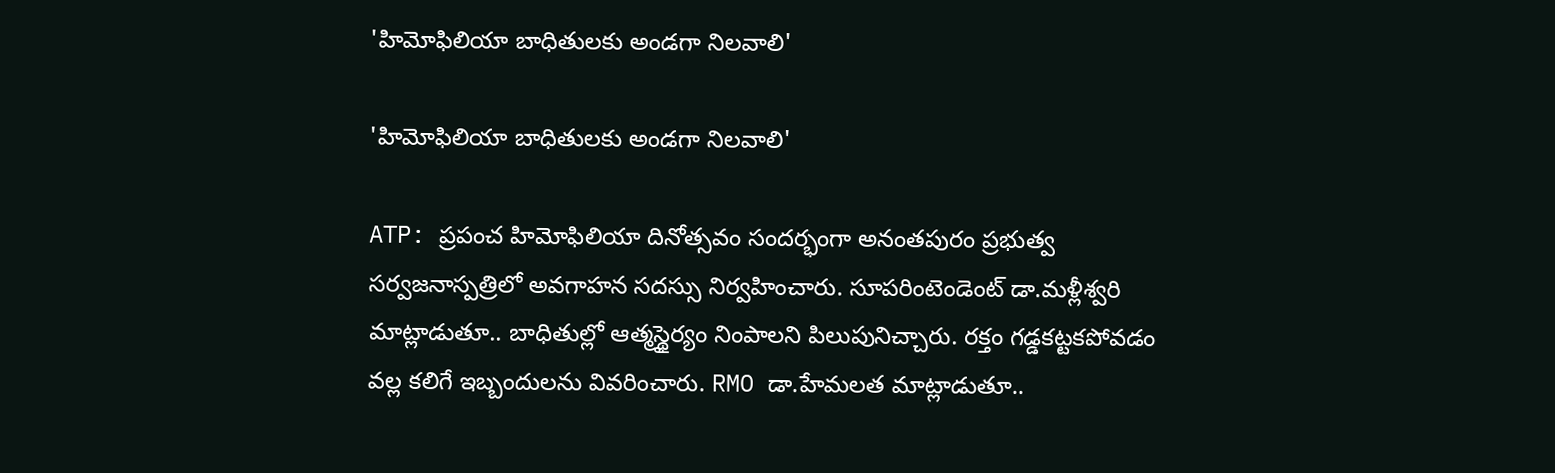'హిమోఫిలియా బాధితులకు అండగా నిలవాలి'

'హిమోఫిలియా బాధితులకు అండగా నిలవాలి'

ATP: ప్రపంచ హిమోఫిలియా దినోత్సవం సందర్భంగా అనంతపురం ప్రభుత్వ సర్వజనాస్పత్రిలో అవగాహన సదస్సు నిర్వహించారు. సూపరింటెండెంట్ డా.మళ్లీశ్వరి మాట్లాడుతూ.. బాధితుల్లో ఆత్మస్థైర్యం నింపాలని పిలుపునిచ్చారు. రక్తం గడ్డకట్టకపోవడం వల్ల కలిగే ఇబ్బందులను వివరించారు. RMO డా.హేమలత మాట్లాడుతూ..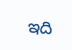ఇది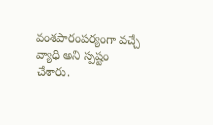వంశపారంపర్యంగా వచ్చే వ్యాధి అని స్పష్టం చేశారు.